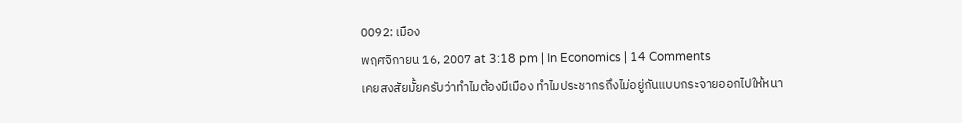0092: เมือง
พฤศจิกายน 16, 2007 at 3:18 pm | In Economics | 14 Comments
เคยสงสัยมั้ยครับว่าทำไมต้องมีเมือง ทำไมประชากรถึงไม่อยู่กันแบบกระจายออกไปให้หนา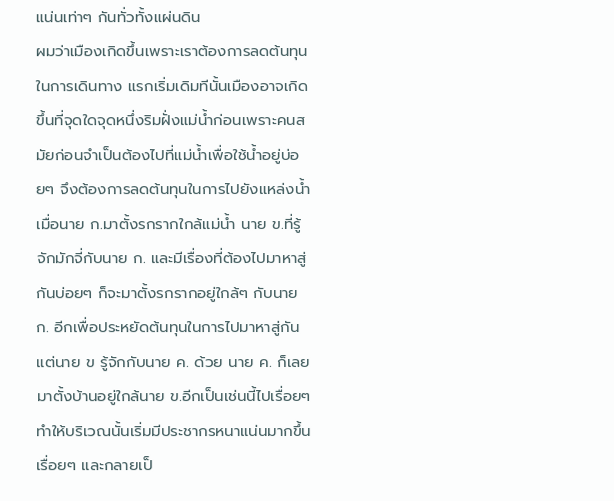แน่นเท่าๆ กันทั่วทั้งแผ่นดิน
ผมว่าเมืองเกิดขึ้นเพราะเราต้องการลดต้นทุนในการเดินทาง แรกเริ่มเดิมทีนั้นเมืองอาจเกิดขึ้นที่จุดใดจุดหนึ่งริมฝั่งแม่น้ำก่อนเพราะคนสมัยก่อนจำเป็นต้องไปที่แม่น้ำเพื่อใช้น้ำอยู่บ่อยๆ จึงต้องการลดต้นทุนในการไปยังแหล่งน้ำ เมื่อนาย ก.มาตั้งรกรากใกล้แม่น้ำ นาย ข.ที่รู้จักมักจี่กับนาย ก. และมีเรื่องที่ต้องไปมาหาสู่กันบ่อยๆ ก็จะมาตั้งรกรากอยู่ใกล้ๆ กับนาย ก. อีกเพื่อประหยัดต้นทุนในการไปมาหาสู่กัน แต่นาย ข รู้จักกับนาย ค. ด้วย นาย ค. ก็เลยมาตั้งบ้านอยู่ใกล้นาย ข.อีกเป็นเช่นนี้ไปเรื่อยๆ ทำให้บริเวณนั้นเริ่มมีประชากรหนาแน่นมากขึ้นเรื่อยๆ และกลายเป็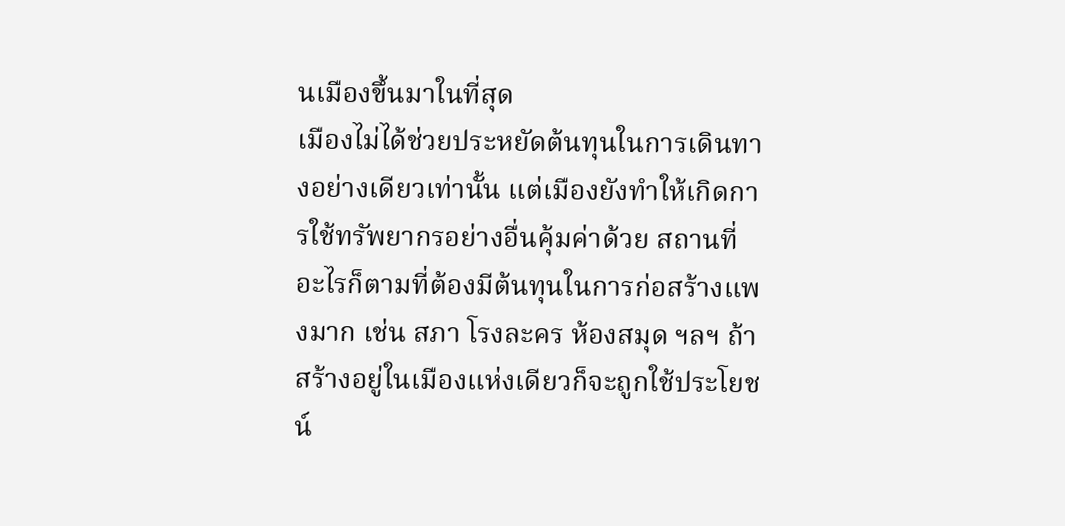นเมืองขึ้นมาในที่สุด
เมืองไม่ได้ช่วยประหยัดต้นทุนในการเดินทางอย่างเดียวเท่านั้น แต่เมืองยังทำให้เกิดการใช้ทรัพยากรอย่างอื่นคุ้มค่าด้วย สถานที่อะไรก็ตามที่ต้องมีต้นทุนในการก่อสร้างแพงมาก เช่น สภา โรงละคร ห้องสมุด ฯลฯ ถ้าสร้างอยู่ในเมืองแห่งเดียวก็จะถูกใช้ประโยชน์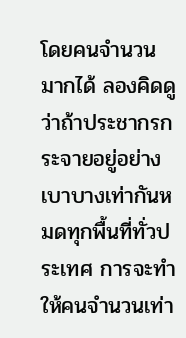โดยคนจำนวนมากได้ ลองคิดดูว่าถ้าประชากรกระจายอยู่อย่างเบาบางเท่ากันหมดทุกพื้นที่ทั่วประเทศ การจะทำให้คนจำนวนเท่า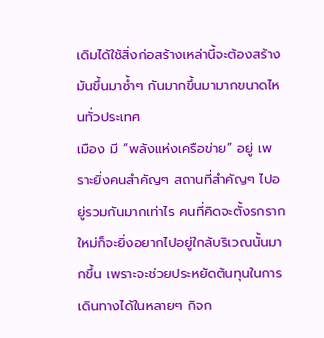เดิมได้ใช้สิ่งก่อสร้างเหล่านี้จะต้องสร้างมันขึ้นมาซ้ำๆ กันมากขึ้นมามากขนาดไหนทั่วประเทศ
เมือง มี “พลังแห่งเครือข่าย” อยู่ เพราะยิ่งคนสำคัญๆ สถานที่สำคัญๆ ไปอยู่รวมกันมากเท่าไร คนที่คิดจะตั้งรกรากใหม่ก็จะยิ่งอยากไปอยู่ใกล้บริเวณนั้นมากขึ้น เพราะจะช่วยประหยัดต้นทุนในการเดินทางได้ในหลายๆ กิจก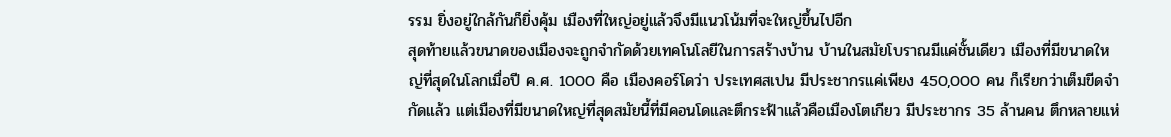รรม ยิ่งอยู่ใกล้กันก็ยิ่งคุ้ม เมืองที่ใหญ่อยู่แล้วจึงมีแนวโน้มที่จะใหญ่ขึ้นไปอีก
สุดท้ายแล้วขนาดของเมืองจะถูกจำกัดด้วยเทคโนโลยีในการสร้างบ้าน บ้านในสมัยโบราณมีแค่ชั้นเดียว เมืองที่มีขนาดใหญ่ที่สุดในโลกเมื่อปี ค.ศ. 1000 คือ เมืองคอร์โดว่า ประเทศสเปน มีประชากรแค่เพียง 450,000 คน ก็เรียกว่าเต็มขีดจำกัดแล้ว แต่เมืองที่มีขนาดใหญ่ที่สุดสมัยนี้ที่มีคอนโดและตึกระฟ้าแล้วคือเมืองโตเกียว มีประชากร 35 ล้านคน ตึกหลายแห่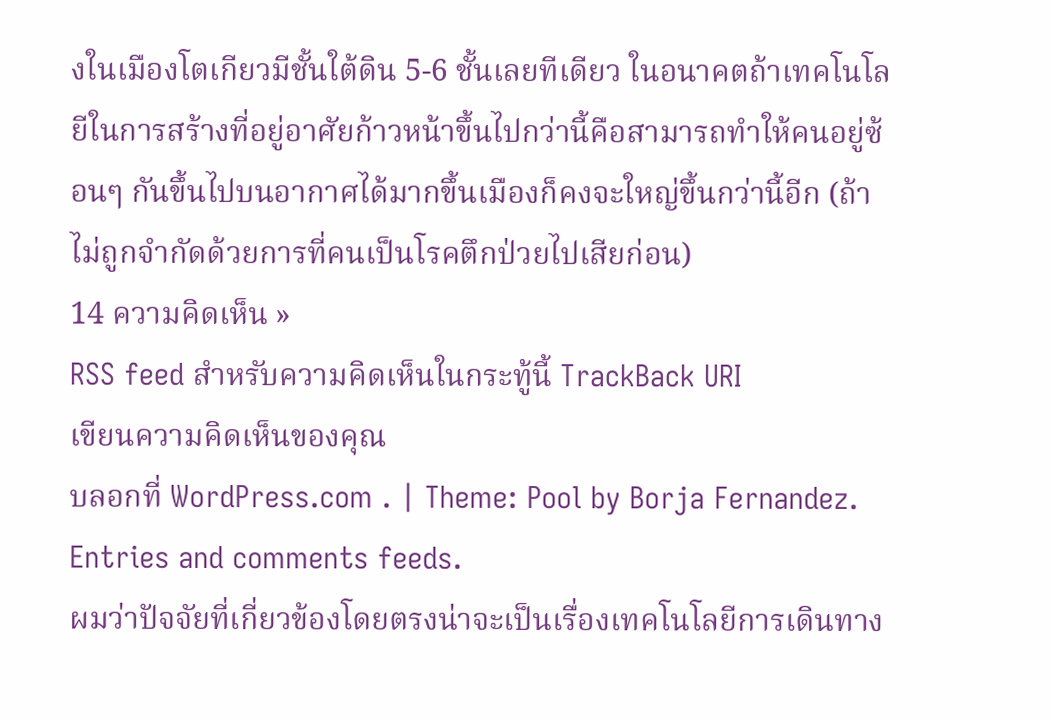งในเมืองโตเกียวมีชั้นใต้ดิน 5-6 ชั้นเลยทีเดียว ในอนาคตถ้าเทคโนโลยีในการสร้างที่อยู่อาศัยก้าวหน้าขึ้นไปกว่านี้คือสามารถทำให้คนอยู่ซ้อนๆ กันขึ้นไปบนอากาศได้มากขึ้นเมืองก็คงจะใหญ่ขึ้นกว่านี้อีก (ถ้าไม่ถูกจำกัดด้วยการที่คนเป็นโรคตึกป่วยไปเสียก่อน)
14 ความคิดเห็น »
RSS feed สำหรับความคิดเห็นในกระทู้นี้ TrackBack URI
เขียนความคิดเห็นของคุณ
บลอกที่ WordPress.com . | Theme: Pool by Borja Fernandez.
Entries and comments feeds.
ผมว่าปัจจัยที่เกี่ยวข้องโดยตรงน่าจะเป็นเรื่องเทคโนโลยีการเดินทาง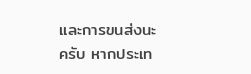และการขนส่งนะครับ หากประเท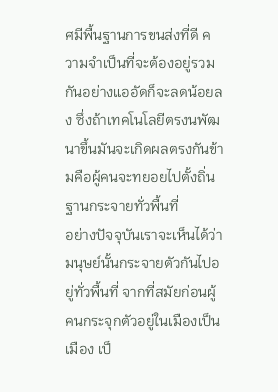ศมีพื้นฐานการขนส่งที่ดี ความจำเป็นที่จะต้องอยู่รวมกันอย่างแออัดก็จะลดน้อยลง ซึ่งถ้าเทคโนโลยีตรงนพัฒนาขึ้นมันจะเกิดผลตรงกันข้ามคือผู้คนจะทยอยไปตั้งถิ่นฐานกระจายทั่วพื้นที่
อย่างปัจจุบันเราจะเห็นได้ว่ามนุษย์นั้นกระจายตัวกันไปอยู่ทั่วพื้นที่ จากที่สมัยก่อนผู้คนกระจุกตัวอยู่ในเมืองเป็นเมือง เป็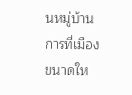นหมู่บ้าน
การที่เมืองขนาดให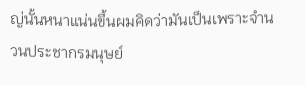ญ่นั้นหนาแน่นขึ้นผมคิดว่ามันเป็นเพราะจำนวนประชากรมนุษย์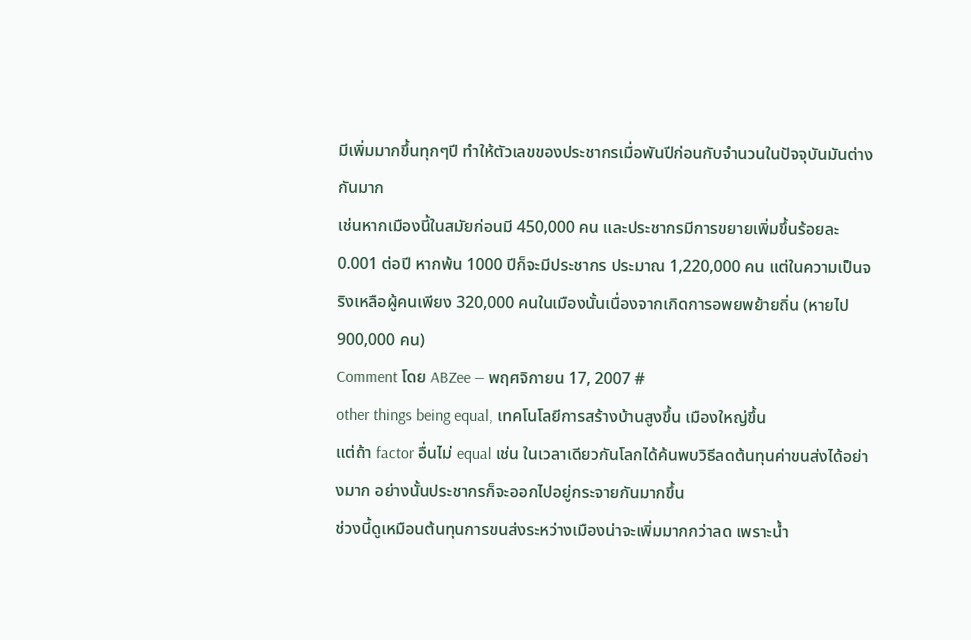มีเพิ่มมากขึ้นทุกๆปี ทำให้ตัวเลขของประชากรเมื่อพันปีก่อนกับจำนวนในปัจจุบันมันต่างกันมาก
เช่นหากเมืองนี้ในสมัยก่อนมี 450,000 คน และประชากรมีการขยายเพิ่มขึ้นร้อยละ 0.001 ต่อปี หากพ้น 1000 ปีก็จะมีประชากร ประมาณ 1,220,000 คน แต่ในความเป็นจริงเหลือผู้คนเพียง 320,000 คนในเมืองนั้นเนื่องจากเกิดการอพยพย้ายถิ่น (หายไป 900,000 คน)
Comment โดย ABZee — พฤศจิกายน 17, 2007 #
other things being equal, เทคโนโลยีการสร้างบ้านสูงขึ้น เมืองใหญ่ขึ้น
แต่ถ้า factor อื่นไม่ equal เช่น ในเวลาเดียวกันโลกได้ค้นพบวิธีลดต้นทุนค่าขนส่งได้อย่างมาก อย่างนั้นประชากรก็จะออกไปอยู่กระจายกันมากขึ้น
ช่วงนี้ดูเหมือนต้นทุนการขนส่งระหว่างเมืองน่าจะเพิ่มมากกว่าลด เพราะน้ำ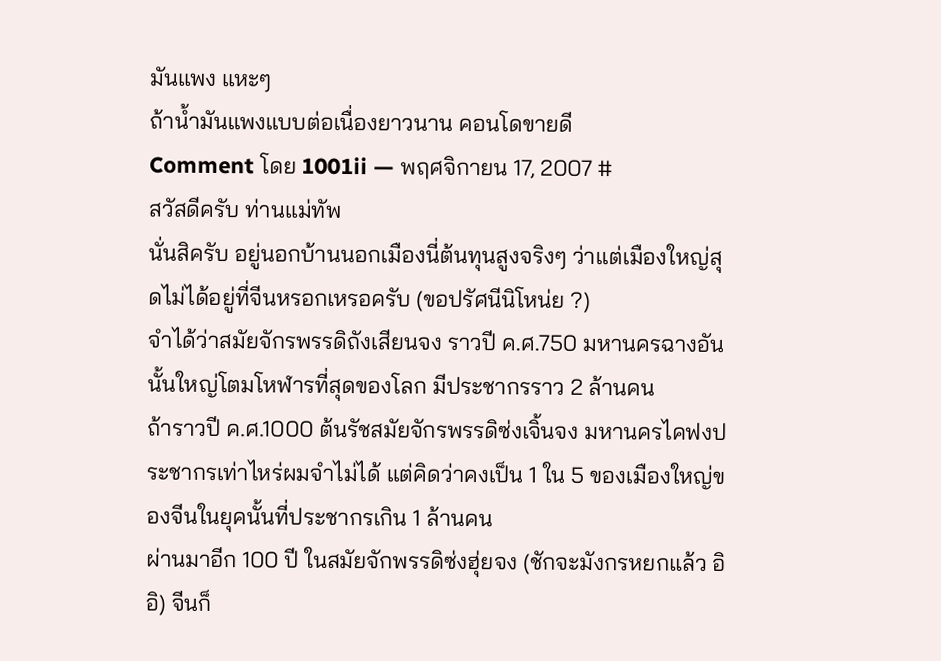มันแพง แหะๆ
ถ้าน้ำมันแพงแบบต่อเนื่องยาวนาน คอนโดขายดี
Comment โดย 1001ii — พฤศจิกายน 17, 2007 #
สวัสดีครับ ท่านแม่ทัพ
นั่นสิครับ อยู่นอกบ้านนอกเมืองนี่ต้นทุนสูงจริงๆ ว่าแต่เมืองใหญ่สุดไม่ได้อยู่ที่จีนหรอกเหรอครับ (ขอปรัศนีนิโหน่ย ?)
จำได้ว่าสมัยจักรพรรดิถังเสียนจง ราวปี ค.ศ.750 มหานครฉางอันนั้นใหญ่โตมโหฬารที่สุดของโลก มีประชากรราว 2 ล้านคน
ถ้าราวปี ค.ศ.1000 ต้นรัชสมัยจักรพรรดิซ่งเจิ้นจง มหานครไคฟงประชากรเท่าไหร่ผมจำไม่ได้ แต่คิดว่าคงเป็น 1 ใน 5 ของเมืองใหญ่ของจีนในยุคนั้นที่ประชากรเกิน 1 ล้านคน
ผ่านมาอีก 100 ปี ในสมัยจักพรรดิซ่งฮุ่ยจง (ชักจะมังกรหยกแล้ว อิ อิ) จีนก็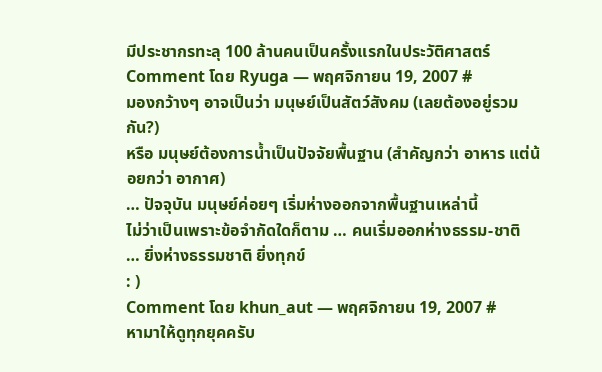มีประชากรทะลุ 100 ล้านคนเป็นครั้งแรกในประวัติศาสตร์
Comment โดย Ryuga — พฤศจิกายน 19, 2007 #
มองกว้างๆ อาจเป็นว่า มนุษย์เป็นสัตว์สังคม (เลยต้องอยู่รวมกัน?)
หรือ มนุษย์ต้องการน้ำเป็นปัจจัยพื้นฐาน (สำคัญกว่า อาหาร แต่น้อยกว่า อากาศ)
… ปัจจุบัน มนุษย์ค่อยๆ เริ่มห่างออกจากพื้นฐานเหล่านี้
ไม่ว่าเป็นเพราะข้อจำกัดใดก็ตาม … คนเริ่มออกห่างธรรม-ชาติ
… ยิ่งห่างธรรมชาติ ยิ่งทุกข์
: )
Comment โดย khun_aut — พฤศจิกายน 19, 2007 #
หามาให้ดูทุกยุคครับ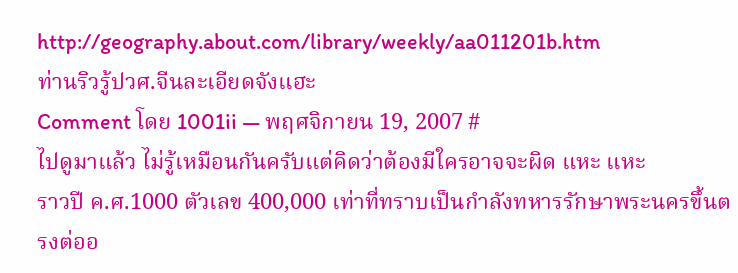http://geography.about.com/library/weekly/aa011201b.htm
ท่านริวรู้ปวศ.จีนละเอียดจังแฮะ
Comment โดย 1001ii — พฤศจิกายน 19, 2007 #
ไปดูมาแล้ว ไม่รู้เหมือนกันครับแต่คิดว่าต้องมีใครอาจจะผิด แหะ แหะ
ราวปี ค.ศ.1000 ตัวเลข 400,000 เท่าที่ทราบเป็นกำลังทหารรักษาพระนครขึ้นตรงต่ออ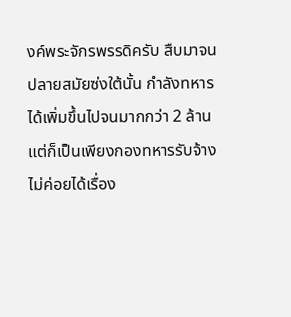งค์พระจักรพรรดิครับ สืบมาจนปลายสมัยซ่งใต้นั้น กำลังทหารได้เพิ่มขึ้นไปจนมากกว่า 2 ล้าน แต่ก็เป็นเพียงกองทหารรับจ้าง ไม่ค่อยได้เรื่อง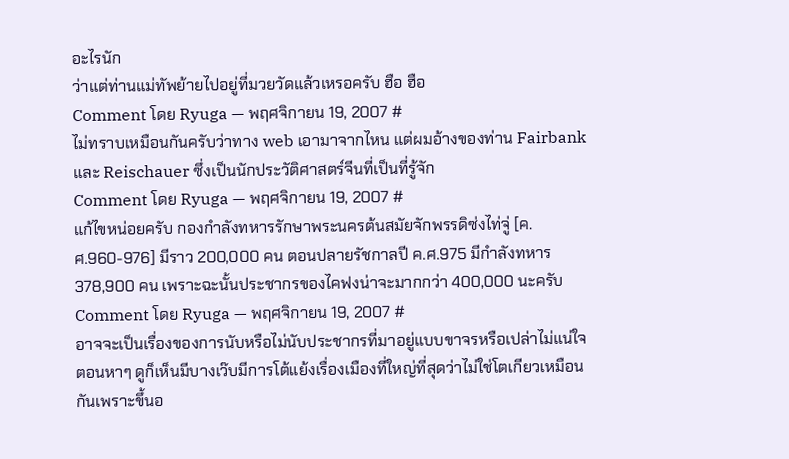อะไรนัก
ว่าแต่ท่านแม่ทัพย้ายไปอยู่ที่มวยวัดแล้วเหรอครับ ฮือ ฮือ
Comment โดย Ryuga — พฤศจิกายน 19, 2007 #
ไม่ทราบเหมือนกันครับว่าทาง web เอามาจากไหน แต่ผมอ้างของท่าน Fairbank และ Reischauer ซึ่งเป็นนักประวัติศาสตร์จีนที่เป็นที่รู้จัก
Comment โดย Ryuga — พฤศจิกายน 19, 2007 #
แก้ไขหน่อยครับ กองกำลังทหารรักษาพระนครต้นสมัยจักพรรดิซ่งไท่จู่ [ค.ศ.960-976] มีราว 200,000 คน ตอนปลายรัชกาลปี ค.ศ.975 มีกำลังทหาร 378,900 คน เพราะฉะนั้นประชากรของไคฟงน่าจะมากกว่า 400,000 นะครับ
Comment โดย Ryuga — พฤศจิกายน 19, 2007 #
อาจจะเป็นเรื่องของการนับหรือไม่นับประชากรที่มาอยู่แบบขาจรหรือเปล่าไม่แน่ใจ ตอนหาๆ ดูก็เห็นมีบางเว๊บมีการโต้แย้งเรื่องเมืองที่ใหญ่ที่สุดว่าไม่ใช่โตเกียวเหมือนกันเพราะขึ้นอ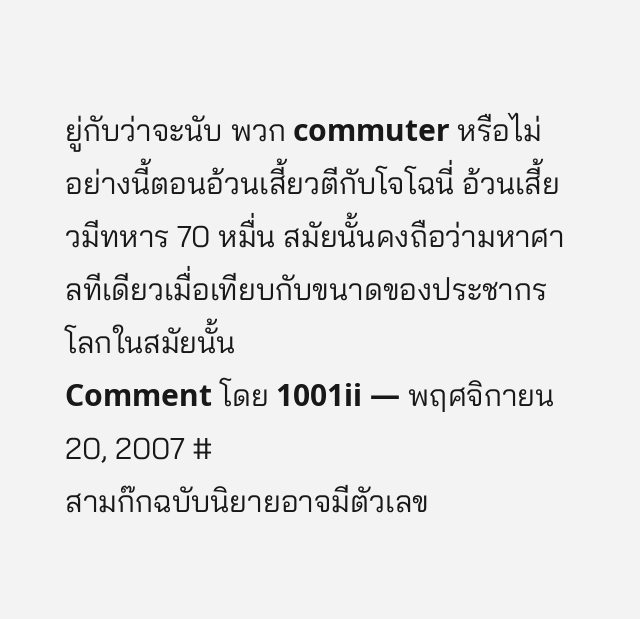ยู่กับว่าจะนับ พวก commuter หรือไม่
อย่างนี้ตอนอ้วนเสี้ยวตีกับโจโฉนี่ อ้วนเสี้ยวมีทหาร 70 หมื่น สมัยนั้นคงถือว่ามหาศาลทีเดียวเมื่อเทียบกับขนาดของประชากรโลกในสมัยนั้น
Comment โดย 1001ii — พฤศจิกายน 20, 2007 #
สามก๊กฉบับนิยายอาจมีตัวเลข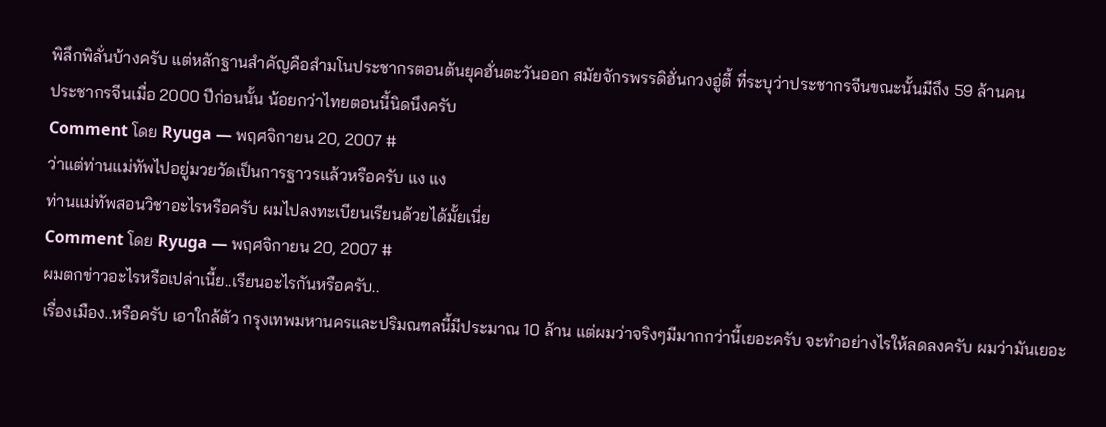พิลึกพิลั่นบ้างครับ แต่หลักฐานสำคัญคือสำมโนประชากรตอนต้นยุคฮั่นตะวันออก สมัยจักรพรรดิฮั่นกวงอู่ตี้ ที่ระบุว่าประชากรจีนขณะนั้นมีถึง 59 ล้านคน
ประชากรจีนเมื่อ 2000 ปีก่อนนั้น น้อยกว่าไทยตอนนี้นิดนึงครับ
Comment โดย Ryuga — พฤศจิกายน 20, 2007 #
ว่าแต่ท่านแม่ทัพไปอยู่มวยวัดเป็นการฐาวรแล้วหรือครับ แง แง
ท่านแม่ทัพสอนวิชาอะไรหรือครับ ผมไปลงทะเบียนเรียนด้วยได้มั้ยเนี่ย
Comment โดย Ryuga — พฤศจิกายน 20, 2007 #
ผมตกข่าวอะไรหรือเปล่าเนี้ย..เรียนอะไรกันหรือครับ..
เรื่องเมือง..หรือครับ เอาใกล้ตัว กรุงเทพมหานครและปริมณฑลนี้มีประมาณ 10 ล้าน แต่ผมว่าจริงๆมีมากกว่านี้เยอะครับ จะทำอย่างไรให้ลดลงครับ ผมว่ามันเยอะ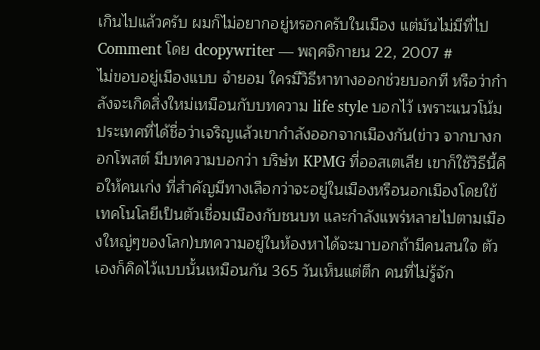เกินไปแล้วครับ ผมก็ไม่อยากอยู่หรอกครับในเมือง แต่มันไม่มีที่ไป
Comment โดย dcopywriter — พฤศจิกายน 22, 2007 #
ไม่ขอบอยู่เมืองแบบ จำยอม ใครมีวิธีหาทางออกช่วยบอกที หรือว่ากำลังจะเกิดสิ่งใหม่เหมือนกับบทความ life style บอกไว้ เพราะแนวโน้มประเทศที่ได้ชื่อว่าเจริญแล้วเขากำลังออกจากเมืองกัน(ข่าว จากบางกอกโพสต์ มีบทความบอกว่า บริษํท KPMG ที่ออสเตเลีย เขาก็ใช้วิธีนี้คือให้คนเก่ง ที่สำคัญมีทางเลือกว่าจะอยู่ในเมืองหรือนอกเมืองโดยใข้เทคโนโลยีเป็นตัวเชื่อมเมืองกับชนบท และกำลังแพร่หลายไปตามเมืองใหญ่ๆของโลก)บทความอยู่ในห้องหาได้จะมาบอกถ้ามีคนสนใจ ตัวเองก็คิดไว้แบบนั้นเหมือนกัน 365 วันเห็นแต่ตึก คนที่ไม่รู้จัก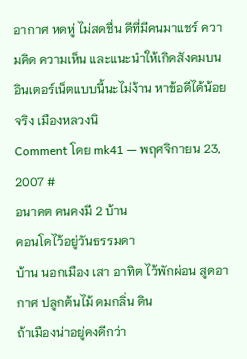อากาศ หดหู่ ไม่สดชื่น ดีที่มีคนมาแชร์ ความคิด ความเห็น และแนะนำให้เกิดสังคมบนอินเตอร์เน็ตแบบนี้นะไม่ง้าน หาข้อดีได้น้อยจริง เมืองหลวงนิ
Comment โดย mk41 — พฤศจิกายน 23, 2007 #
อนาคต คนคงมี 2 บ้าน
คอนโดไว้อยู่วันธรรมดา
บ้าน นอกเมือง เสา อาทิต ไว้พักผ่อน สูดอากาศ ปลูกต้นไม้ ดมกลิ่น ดิน
ถ้าเมืองน่าอยู่คงดีกว่า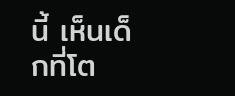นี้ เห็นเด็กที่โต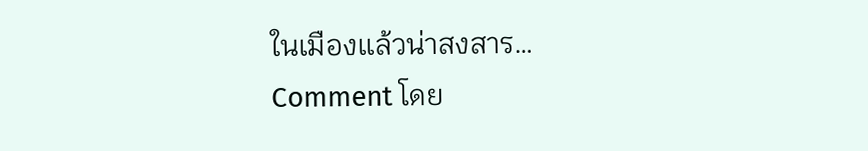ในเมืองเเล้วน่าสงสาร…
Comment โดย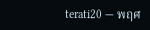terati20 — พฤศ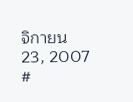จิกายน 23, 2007 #